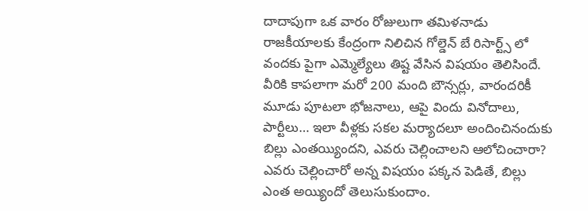దాదాపుగా ఒక వారం రోజులుగా తమిళనాడు రాజకీయాలకు కేంద్రంగా నిలిచిన గోల్డెన్ బే రిసార్ట్స్ లో వందకు పైగా ఎమ్మెల్యేలు తిష్ట వేసిన విషయం తెలిసిందే. వీరికి కాపలాగా మరో 200 మంది బౌన్సర్లు, వారందరికీ మూడు పూటలా భోజనాలు, ఆపై విందు వినోదాలు, పార్టీలు… ఇలా వీళ్లకు సకల మర్యాదలూ అందించినందుకు బిల్లు ఎంతయ్యిందని, ఎవరు చెల్లించాలని ఆలోచించారా? ఎవరు చెల్లించారో అన్న విషయం పక్కన పెడితే, బిల్లు ఎంత అయ్యిందో తెలుసుకుందాం.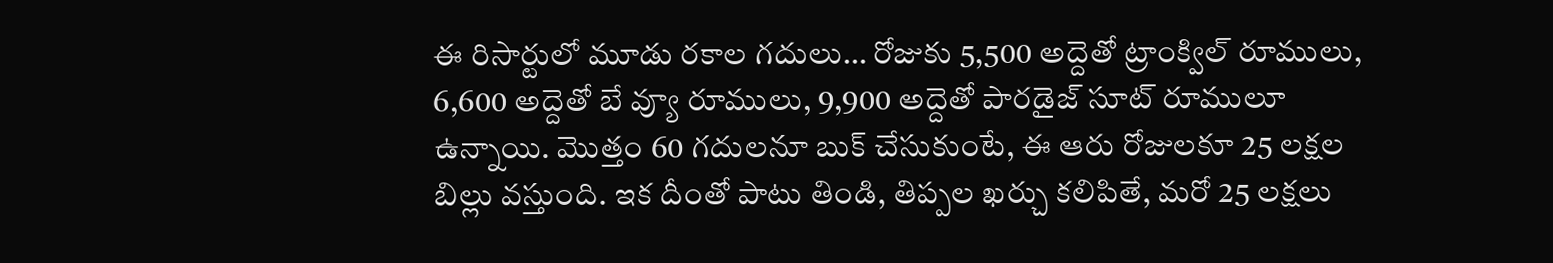ఈ రిసార్టులో మూడు రకాల గదులు… రోజుకు 5,500 అద్దెతో ట్రాంక్విల్ రూములు, 6,600 అద్దెతో బే వ్యూ రూములు, 9,900 అద్దెతో పారడైజ్ సూట్ రూములూ ఉన్నాయి. మొత్తం 60 గదులనూ బుక్ చేసుకుంటే, ఈ ఆరు రోజులకూ 25 లక్షల బిల్లు వస్తుంది. ఇక దీంతో పాటు తిండి, తిప్పల ఖర్చు కలిపితే, మరో 25 లక్షలు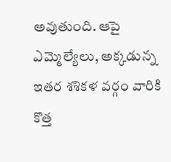అవుతుంది. ఆపై ఎమ్మెల్యేలు, అక్కడున్న ఇతర శశికళ వర్గం వారికి కొత్త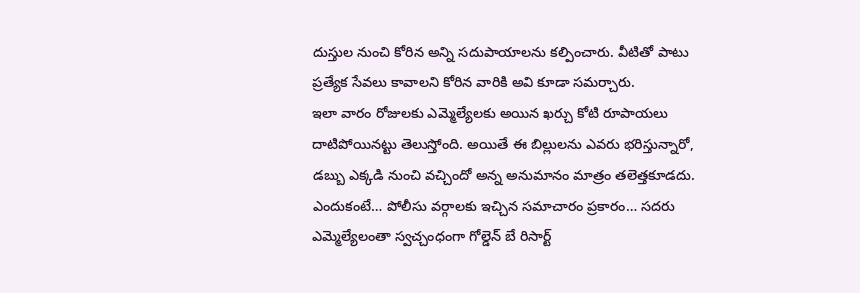దుస్తుల నుంచి కోరిన అన్ని సదుపాయాలను కల్పించారు. వీటితో పాటు ప్రత్యేక సేవలు కావాలని కోరిన వారికి అవి కూడా సమర్చారు.
ఇలా వారం రోజులకు ఎమ్మెల్యేలకు అయిన ఖర్చు కోటి రూపాయలు దాటిపోయినట్టు తెలుస్తోంది. అయితే ఈ బిల్లులను ఎవరు భరిస్తున్నారో, డబ్బు ఎక్కడి నుంచి వచ్చిందో అన్న అనుమానం మాత్రం తలెత్తకూడదు. ఎందుకంటే… పోలీసు వర్గాలకు ఇచ్చిన సమాచారం ప్రకారం… సదరు ఎమ్మెల్యేలంతా స్వచ్చంధంగా గోల్డెన్ బే రిసార్ట్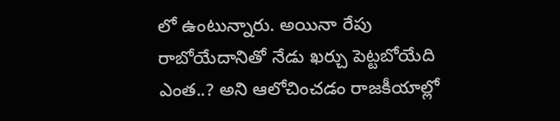లో ఉంటున్నారు. అయినా రేపు రాబోయేదానితో నేడు ఖర్చు పెట్టబోయేది ఎంత..? అని ఆలోచించడం రాజకీయాల్లో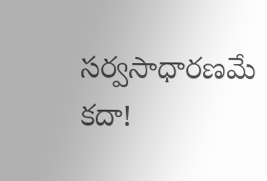సర్వసాధారణమే కదా!